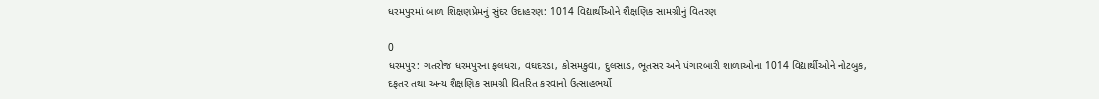ધરમપુરમાં બાળ શિક્ષણપ્રેમનું સુંદર ઉદાહરણ: 1014 વિદ્યાર્થીઓને શૈક્ષણિક સામગ્રીનું વિતરણ

0
ધરમપુર: ગતરોજ ધરમપુરના ફલધરા, વઘદરડા, કોસમકુવા, દુલસાડ, ભૂતસર અને પંગારબારી શાળાઓના 1014 વિદ્યાર્થીઓને નોટબુક, દફતર તથા અન્ય શૈક્ષણિક સામગ્રી વિતરિત કરવાનો ઉત્સાહભર્યો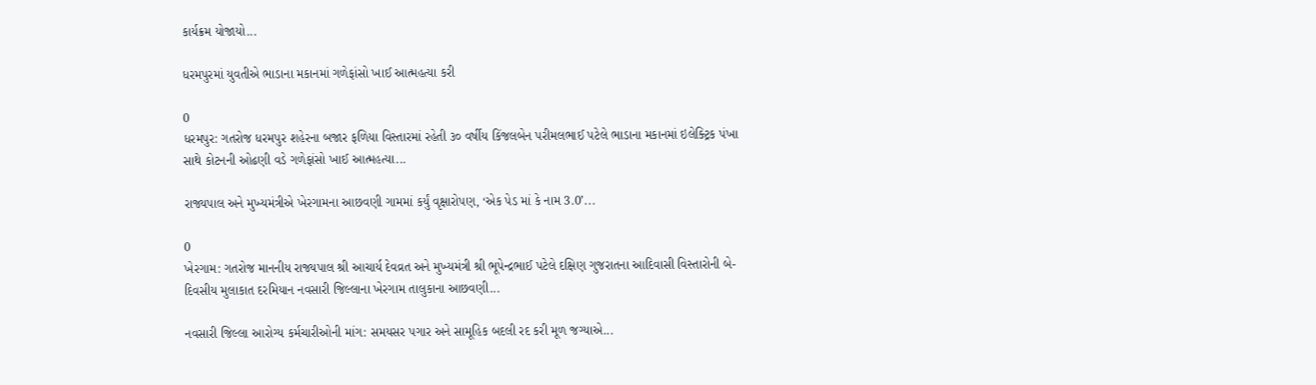કાર્યક્રમ યોજાયો...

ધરમપુરમાં યુવતીએ ભાડાના મકાનમાં ગળેફાંસો ખાઈ આત્મહત્યા કરી

0
ધરમપુર: ગતરોજ ધરમપુર શહેરના બજાર ફળિયા વિસ્તારમાં રહેતી ૩૦ વર્ષીય કિંજલબેન પરીમલભાઈ પટેલે ભાડાના મકાનમાં ઇલેક્ટ્રિક પંખા સાથે કોટનની ઓઢણી વડે ગળેફાંસો ખાઈ આત્મહત્યા...

રાજ્યપાલ અને મુખ્યમંત્રીએ ખેરગામના આછવણી ગામમાં કર્યું વૃક્ષારોપણ, ‘એક પેડ માં કે નામ 3.0’...

0
ખેરગામ: ગતરોજ માનનીય રાજ્યપાલ શ્રી આચાર્ય દેવવ્રત અને મુખ્યમંત્રી શ્રી ભૂપેન્દ્રભાઈ પટેલે દક્ષિણ ગુજરાતના આદિવાસી વિસ્તારોની બે-દિવસીય મુલાકાત દરમિયાન નવસારી જિલ્લાના ખેરગામ તાલુકાના આછવણી...

નવસારી જિલ્લા આરોગ્ય કર્મચારીઓની માંગ: સમયસર પગાર અને સામૂહિક બદલી રદ કરી મૂળ જગ્યાએ...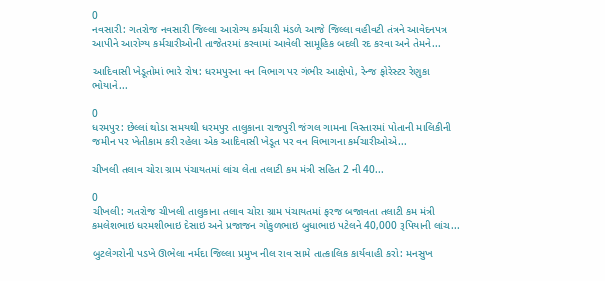0
નવસારી: ગતરોજ નવસારી જિલ્લા આરોગ્ય કર્મચારી મંડળે આજે જિલ્લા વહીવટી તંત્રને આવેદનપત્ર આપીને આરોગ્ય કર્મચારીઓની તાજેતરમાં કરવામાં આવેલી સામૂહિક બદલી રદ કરવા અને તેમને...

આદિવાસી ખેડૂતોમાં ભારે રોષ: ધરમપુરના વન વિભાગ પર ગંભીર આક્ષેપો, રેન્જ ફોરેસ્ટર રેણુકા ભોયાને...

0
ધરમપુર: છેલ્લાં થોડા સમયથી ધરમપુર તાલુકાના રાજપુરી જંગલ ગામના વિસ્તારમાં પોતાની માલિકીની જમીન પર ખેતીકામ કરી રહેલા એક આદિવાસી ખેડૂત પર વન વિભાગના કર્મચારીઓએ...

ચીખલી તલાવ ચોરા ગ્રામ પંચાયતમાં લાંચ લેતા તલાટી કમ મંત્રી સહિત 2 ની 40...

0
ચીખલી: ગતરોજ ચીખલી તાલુકાના તલાવ ચોરા ગ્રામ પંચાયતમાં ફરજ બજાવતા તલાટી કમ મંત્રી કમલેશભાઇ ધરમશીભાઇ દેસાઇ અને પ્રજાજન ગોકુળભાઇ બુધાભાઇ પટેલને 40,000 રૂપિયાની લાંચ...

બુટલેગરોની પડખે ઊભેલા નર્મદા જિલ્લા પ્રમુખ નીલ રાવ સામે તાત્કાલિક કાર્યવાહી કરો: મનસુખ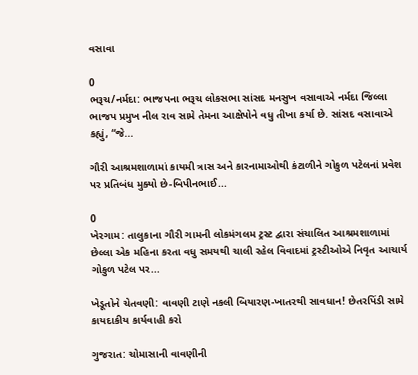વસાવા

0
ભરૂચ/નર્મદા: ભાજપના ભરૂચ લોકસભા સાંસદ મનસુખ વસાવાએ નર્મદા જિલ્લા ભાજપ પ્રમુખ નીલ રાવ સામે તેમના આક્ષેપોને વધુ તીખા કર્યા છે. સાંસદ વસાવાએ કહ્યું, “જે...

ગૌરી આશ્રમશાળામાં કાયમી ત્રાસ અને કારનામાઓથી કંટાળીને ગોકુળ પટેલનાં પ્રવેશ પર પ્રતિબંધ મુક્યો છે-બિપીનભાઈ...

0
ખેરગામ: તાલુકાના ગૌરી ગામની લોકમંગલમ ટ્રસ્ટ દ્વારા સંચાલિત આશ્રમશાળામાં છેલ્લા એક મહિના કરતા વધુ સમયથી ચાલી રહેલ વિવાદમાં ટ્રસ્ટીઓએ નિવૃત આચાર્ય ગોકુળ પટેલ પર...

ખેડૂતોને ચેતવણી: વાવણી ટાણે નકલી બિયારણ-ખાતરથી સાવધાન! છેતરપિંડી સામે કાયદાકીય કાર્યવાહી કરો

ગુજરાત: ચોમાસાની વાવણીની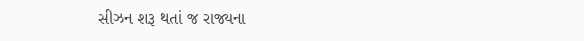સીઝન શરૂ થતાં જ રાજ્યના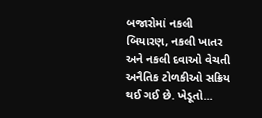બજારોમાં નકલી બિયારણ, નકલી ખાતર અને નકલી દવાઓ વેચતી અનૈતિક ટોળકીઓ સક્રિય થઈ ગઈ છે. ખેડૂતો...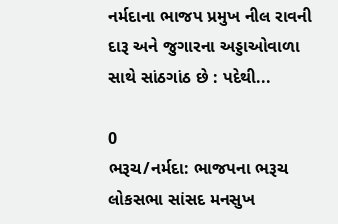નર્મદાના ભાજપ પ્રમુખ નીલ રાવની દારૂ અને જુગારના અડ્ડાઓવાળા સાથે સાંઠગાંઠ છે : પદેથી...

0
ભરૂચ/નર્મદા: ભાજપના ભરૂચ લોકસભા સાંસદ મનસુખ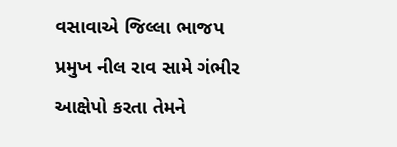વસાવાએ જિલ્લા ભાજપ પ્રમુખ નીલ રાવ સામે ગંભીર આક્ષેપો કરતા તેમને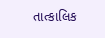તાત્કાલિક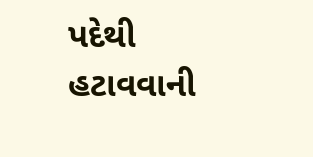પદેથી હટાવવાની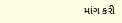માંગ કરી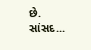છે. સાંસદ...